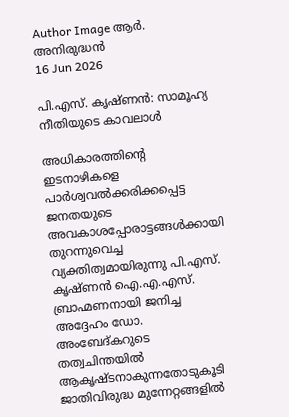Author Image ആർ. അനിരുദ്ധൻ
16 Jun 2026

പി.എസ്. കൃഷ്ണൻ: സാമൂഹ്യ നീതിയുടെ കാവലാൾ

അധികാരത്തിന്റെ ഇടനാഴികളെ പാർശ്വവൽക്കരിക്കപ്പെട്ട ജനതയുടെ അവകാശപ്പോരാട്ടങ്ങൾക്കായി തുറന്നുവെച്ച വ്യക്തിത്വമായിരുന്നു പി.എസ്. കൃഷ്ണൻ ഐ.എ.എസ്. ബ്രാഹ്മണനായി ജനിച്ച അദ്ദേഹം ഡോ. അംബേദ്കറുടെ തത്വചിന്തയിൽ ആകൃഷ്ടനാകുന്നതോടുകൂടി ജാതിവിരുദ്ധ മുന്നേറ്റങ്ങളിൽ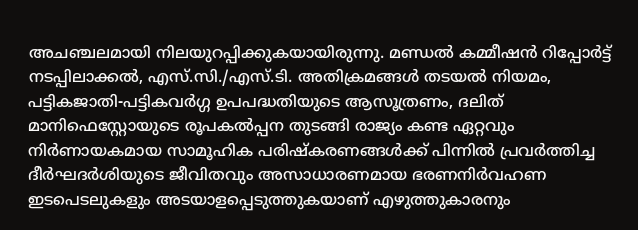അചഞ്ചലമായി നിലയുറപ്പിക്കുകയായിരുന്നു. മണ്ഡൽ കമ്മീഷൻ റിപ്പോർട്ട് നടപ്പിലാക്കൽ, എസ്‌.സി./എസ്.ടി. അതിക്രമങ്ങൾ തടയൽ നിയമം, പട്ടികജാതി-പട്ടികവർഗ്ഗ ഉപപദ്ധതിയുടെ ആസൂത്രണം, ദലിത് മാനിഫെസ്റ്റോയുടെ രൂപകൽപ്പന തുടങ്ങി രാജ്യം കണ്ട ഏറ്റവും നിർണായകമായ സാമൂഹിക പരിഷ്കരണങ്ങൾക്ക് പിന്നിൽ പ്രവർത്തിച്ച ദീർഘദർശിയുടെ ജീവിതവും അസാധാരണമായ ഭരണനിർവഹണ ഇടപെടലുകളും അടയാളപ്പെടുത്തുകയാണ് എഴുത്തുകാരനും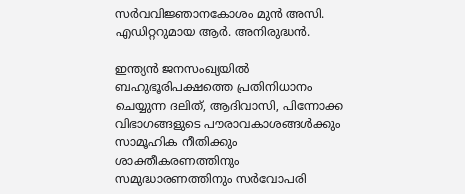സർവവിജ്ഞാനകോശം മുൻ അസി. എഡിറ്ററുമായ ആർ. അനിരുദ്ധൻ.

ഇന്ത്യൻ ജനസംഖ്യയിൽ ബഹുഭൂരിപക്ഷത്തെ പ്രതിനിധാനം ചെയ്യുന്ന ദലിത്, ആദിവാസി, പിന്നോക്ക വിഭാഗങ്ങളുടെ പൗരാവകാശങ്ങൾക്കും സാമൂഹിക നീതിക്കും ശാക്തീകരണത്തിനും സമുദ്ധാരണത്തിനും സർവോപരി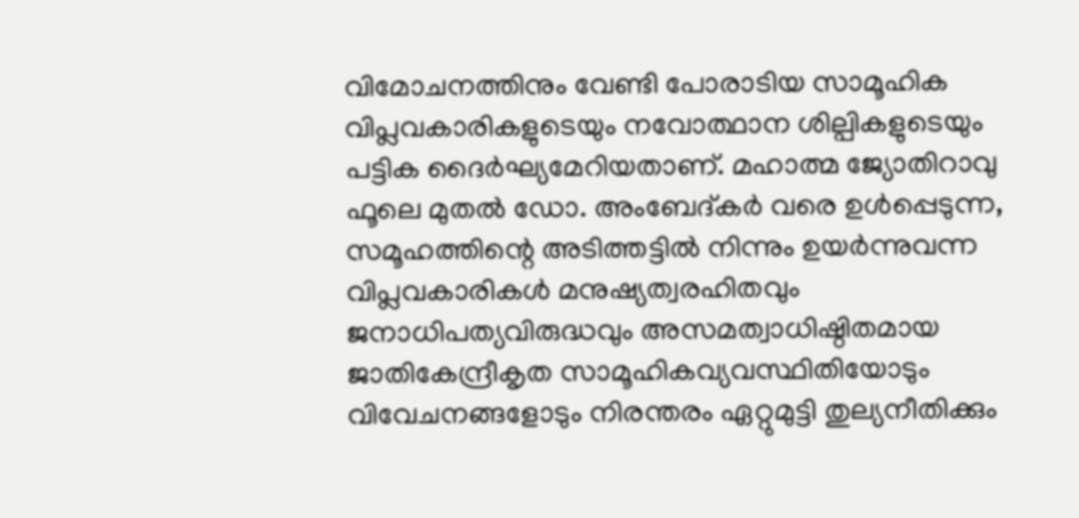വിമോചനത്തിനും വേണ്ടി പോരാടിയ സാമൂഹിക വിപ്ലവകാരികളുടെയും നവോത്ഥാന ശില്പികളുടെയും പട്ടിക ദൈർഘ്യമേറിയതാണ്. മഹാത്മ ജ്യോതിറാവു ഫൂലെ മുതൽ ഡോ. അംബേദ്കർ വരെ ഉൾപ്പെടുന്ന, സമൂഹത്തിന്റെ അടിത്തട്ടിൽ നിന്നും ഉയർന്നുവന്ന വിപ്ലവകാരികൾ മനുഷ്യത്വരഹിതവും ജനാധിപത്യവിരുദ്ധവും അസമത്വാധിഷ്ഠിതമായ ജാതികേന്ദ്രീകൃത സാമൂഹികവ്യവസ്ഥിതിയോടും വിവേചനങ്ങളോടും നിരന്തരം ഏറ്റുമുട്ടി തുല്യനീതിക്കും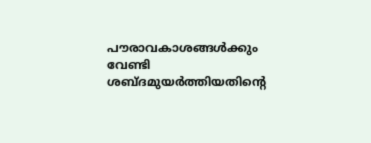പൗരാവകാശങ്ങൾക്കും വേണ്ടി ശബ്ദമുയർത്തിയതിന്റെ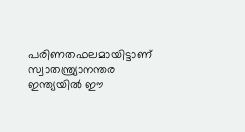പരിണതഫലമായിട്ടാണ് സ്വാതന്ത്ര്യാനന്തര ഇന്ത്യയിൽ ഈ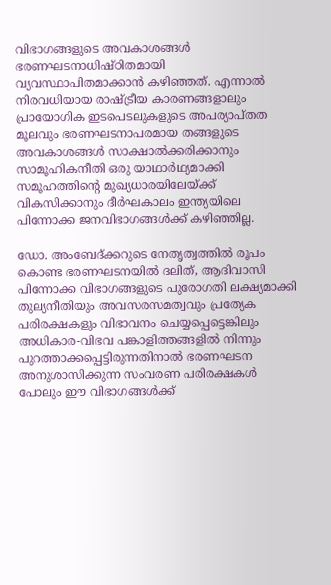വിഭാഗങ്ങളുടെ അവകാശങ്ങൾ ഭരണഘടനാധിഷ്ഠിതമായി വ്യവസ്ഥാപിതമാക്കാൻ കഴിഞ്ഞത്. എന്നാൽ നിരവധിയായ രാഷ്ട്രീയ കാരണങ്ങളാലും പ്രായോഗിക ഇടപെടലുകളുടെ അപര്യാപ്തത മൂലവും ഭരണഘടനാപരമായ തങ്ങളുടെ അവകാശങ്ങൾ സാക്ഷാൽക്കരിക്കാനും സാമൂഹികനീതി ഒരു യാഥാർഥ്യമാക്കി സമൂഹത്തിന്റെ മുഖ്യധാരയിലേയ്ക്ക് വികസിക്കാനും ദീർഘകാലം ഇന്ത്യയിലെ പിന്നോക്ക ജനവിഭാഗങ്ങൾക്ക് കഴിഞ്ഞില്ല.

ഡോ. അംബേദ്ക്കറുടെ നേതൃത്വത്തിൽ രൂപം കൊണ്ട ഭരണഘടനയിൽ ദലിത്, ആദിവാസി പിന്നോക്ക വിഭാഗങ്ങളുടെ പുരോഗതി ലക്ഷ്യമാക്കി തുല്യനീതിയും അവസരസമത്വവും പ്രത്യേക പരിരക്ഷകളും വിഭാവനം ചെയ്യപ്പെട്ടെങ്കിലും അധികാര-വിഭവ പങ്കാളിത്തങ്ങളിൽ നിന്നും പുറത്താക്കപ്പെട്ടിരുന്നതിനാൽ ഭരണഘടന അനുശാസിക്കുന്ന സംവരണ പരിരക്ഷകൾ പോലും ഈ വിഭാഗങ്ങൾക്ക്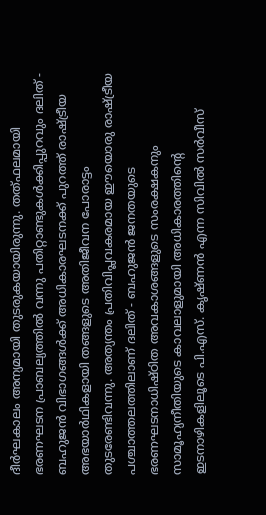ദീർഘകാലം അന്യമായി തുടരുകയായിരുന്നു. തത്ഫലമായി ഭരണഘടന പ്രാബല്യത്തിൽ വന്നു പതിറ്റാണ്ടുകൾക്കിപ്പുറവും ദലിത് - ബഹുജൻ വിഭാഗങ്ങൾക്ക് അധികാരഘടനക്ക് പുറത്ത് രാഷ്ട്രീയ അഭയാർഥികളായി തങ്ങളുടെ അതിജീവന പോരാട്ടം തുടരേണ്ടിവന്നു. അത്യന്തം പ്രതിവിപ്ലവകരമായ ഈയൊരു രാഷ്ട്രീയ പശ്ചാത്തലത്തിലാണ് ദലിത് - ബഹുജൻ ജനതയുടെ ഭരണഘടനാധിഷ്ഠിത അവകാശങ്ങളുടെ സംരക്ഷകനും സാമൂഹ്യനീതിയുടെ കാവലാളുമായി അധികാരത്തിന്റെ ഇടനാഴികളിലൂടെ പി.എസ്. കൃഷ്ണൻ എന്ന സിവിൽ സർവീസ്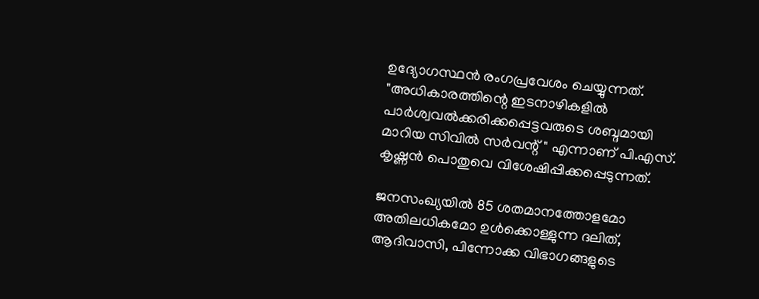ഉദ്യോഗസ്ഥൻ രംഗപ്രവേശം ചെയ്യുന്നത്. "അധികാരത്തിന്റെ ഇടനാഴികളിൽ പാർശ്വവൽക്കരിക്കപ്പെട്ടവരുടെ ശബ്ദമായി മാറിയ സിവിൽ സർവന്റ് " എന്നാണ് പി.എസ്. കൃഷ്ണൻ പൊതുവെ വിശേഷിപ്പിക്കപ്പെടുന്നത്.

ജനസംഖ്യയിൽ 85 ശതമാനത്തോളമോ അതിലധികമോ ഉൾക്കൊള്ളുന്ന ദലിത്, ആദിവാസി, പിന്നോക്ക വിഭാഗങ്ങളുടെ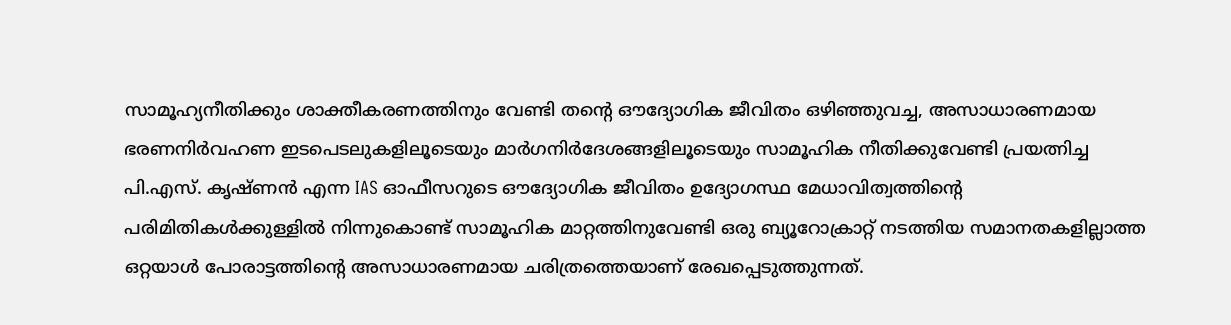സാമൂഹ്യനീതിക്കും ശാക്തീകരണത്തിനും വേണ്ടി തന്റെ ഔദ്യോഗിക ജീവിതം ഒഴിഞ്ഞുവച്ച, അസാധാരണമായ ഭരണനിർവഹണ ഇടപെടലുകളിലൂടെയും മാർഗനിർദേശങ്ങളിലൂടെയും സാമൂഹിക നീതിക്കുവേണ്ടി പ്രയത്നിച്ച പി.എസ്. കൃഷ്ണൻ എന്ന IAS ഓഫീസറുടെ ഔദ്യോഗിക ജീവിതം ഉദ്യോഗസ്ഥ മേധാവിത്വത്തിന്റെ പരിമിതികൾക്കുള്ളിൽ നിന്നുകൊണ്ട് സാമൂഹിക മാറ്റത്തിനുവേണ്ടി ഒരു ബ്യൂറോക്രാറ്റ് നടത്തിയ സമാനതകളില്ലാത്ത ഒറ്റയാൾ പോരാട്ടത്തിന്റെ അസാധാരണമായ ചരിത്രത്തെയാണ് രേഖപ്പെടുത്തുന്നത്.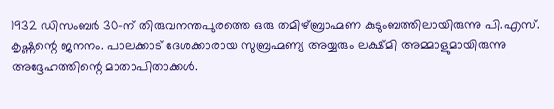1932 ഡിസംബർ 30-ന് തിരുവനന്തപുരത്തെ ഒരു തമിഴ്ബ്രാഹ്മണ കുടുംബത്തിലായിരുന്നു പി.എസ്. കൃഷ്ണന്റെ ജനനം. പാലക്കാട് ദേശക്കാരായ സുബ്രഹ്മണ്യ അയ്യരും ലക്ഷ്മി അമ്മാളുമായിരുന്നു അദ്ദേഹത്തിന്റെ മാതാപിതാക്കൾ.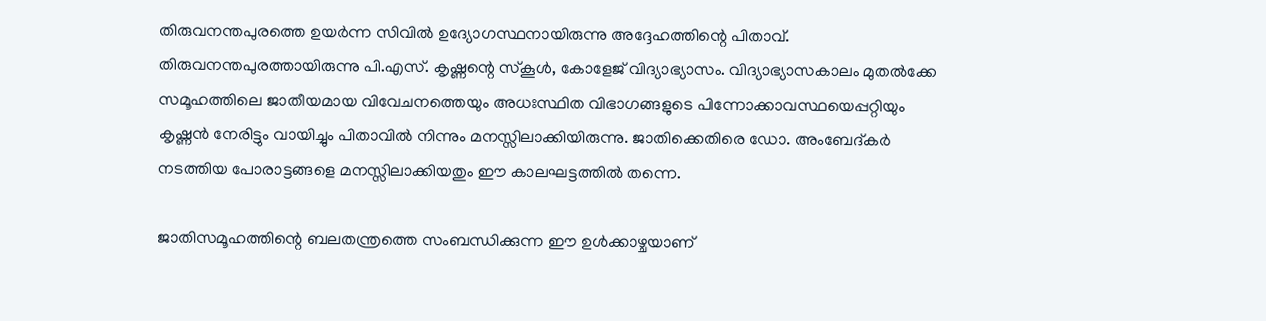തിരുവനന്തപുരത്തെ ഉയർന്ന സിവിൽ ഉദ്യോഗസ്ഥനായിരുന്നു അദ്ദേഹത്തിന്റെ പിതാവ്. തിരുവനന്തപുരത്തായിരുന്നു പി.എസ്. കൃഷ്ണന്റെ സ്കൂൾ, കോളേജ് വിദ്യാഭ്യാസം. വിദ്യാഭ്യാസകാലം മുതൽക്കേ സമൂഹത്തിലെ ജാതീയമായ വിവേചനത്തെയും അധഃസ്ഥിത വിഭാഗങ്ങളുടെ പിന്നോക്കാവസ്ഥയെപ്പറ്റിയും കൃഷ്ണൻ നേരിട്ടും വായിച്ചും പിതാവിൽ നിന്നും മനസ്സിലാക്കിയിരുന്നു. ജാതിക്കെതിരെ ഡോ. അംബേദ്കർ നടത്തിയ പോരാട്ടങ്ങളെ മനസ്സിലാക്കിയതും ഈ കാലഘട്ടത്തിൽ തന്നെ.

ജാതിസമൂഹത്തിന്റെ ബലതന്ത്രത്തെ സംബന്ധിക്കുന്ന ഈ ഉൾക്കാഴ്ചയാണ്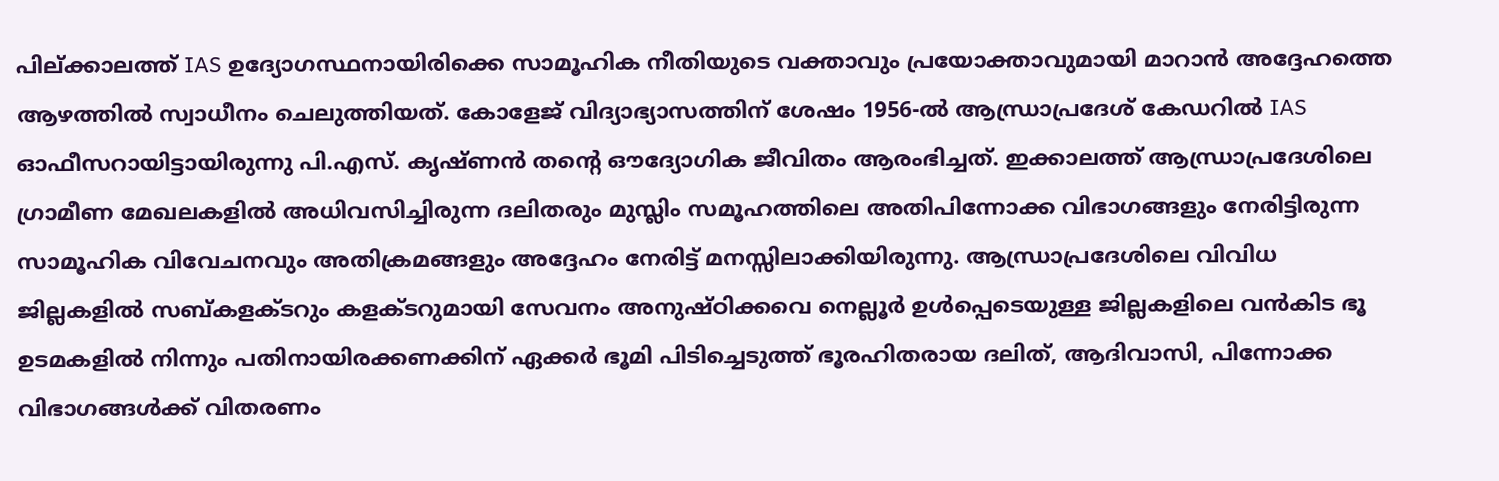പില്ക്കാലത്ത് IAS ഉദ്യോഗസ്ഥനായിരിക്കെ സാമൂഹിക നീതിയുടെ വക്താവും പ്രയോക്താവുമായി മാറാൻ അദ്ദേഹത്തെ ആഴത്തിൽ സ്വാധീനം ചെലുത്തിയത്. കോളേജ് വിദ്യാഭ്യാസത്തിന് ശേഷം 1956-ൽ ആന്ധ്രാപ്രദേശ് കേഡറിൽ IAS ഓഫീസറായിട്ടായിരുന്നു പി.എസ്. കൃഷ്ണൻ തന്റെ ഔദ്യോഗിക ജീവിതം ആരംഭിച്ചത്. ഇക്കാലത്ത് ആന്ധ്രാപ്രദേശിലെ ഗ്രാമീണ മേഖലകളിൽ അധിവസിച്ചിരുന്ന ദലിതരും മുസ്ലിം സമൂഹത്തിലെ അതിപിന്നോക്ക വിഭാഗങ്ങളും നേരിട്ടിരുന്ന സാമൂഹിക വിവേചനവും അതിക്രമങ്ങളും അദ്ദേഹം നേരിട്ട് മനസ്സിലാക്കിയിരുന്നു. ആന്ധ്രാപ്രദേശിലെ വിവിധ ജില്ലകളിൽ സബ്കളക്ടറും കളക്ടറുമായി സേവനം അനുഷ്ഠിക്കവെ നെല്ലൂർ ഉൾപ്പെടെയുള്ള ജില്ലകളിലെ വൻകിട ഭൂ ഉടമകളിൽ നിന്നും പതിനായിരക്കണക്കിന് ഏക്കർ ഭൂമി പിടിച്ചെടുത്ത് ഭൂരഹിതരായ ദലിത്, ആദിവാസി, പിന്നോക്ക വിഭാഗങ്ങൾക്ക് വിതരണം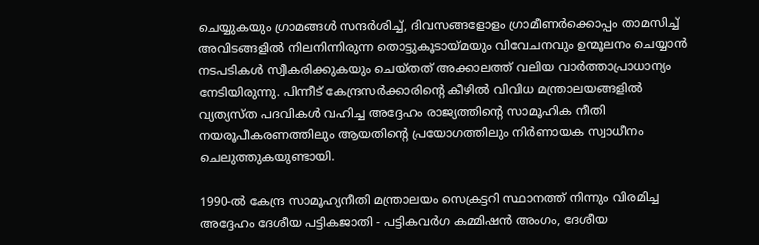ചെയ്യുകയും ഗ്രാമങ്ങൾ സന്ദർശിച്ച്, ദിവസങ്ങളോളം ഗ്രാമീണർക്കൊപ്പം താമസിച്ച് അവിടങ്ങളിൽ നിലനിന്നിരുന്ന തൊട്ടുകൂടായ്മയും വിവേചനവും ഉന്മൂലനം ചെയ്യാൻ നടപടികൾ സ്വീകരിക്കുകയും ചെയ്തത് അക്കാലത്ത് വലിയ വാർത്താപ്രാധാന്യം നേടിയിരുന്നു. പിന്നീട് കേന്ദ്രസർക്കാരിന്റെ കീഴിൽ വിവിധ മന്ത്രാലയങ്ങളിൽ വ്യത്യസ്ത പദവികൾ വഹിച്ച അദ്ദേഹം രാജ്യത്തിന്റെ സാമൂഹിക നീതി നയരൂപീകരണത്തിലും ആയതിന്റെ പ്രയോഗത്തിലും നിർണായക സ്വാധീനം ചെലുത്തുകയുണ്ടായി.

1990-ൽ കേന്ദ്ര സാമൂഹ്യനീതി മന്ത്രാലയം സെക്രട്ടറി സ്ഥാനത്ത് നിന്നും വിരമിച്ച അദ്ദേഹം ദേശീയ പട്ടികജാതി - പട്ടികവർഗ കമ്മിഷൻ അംഗം, ദേശീയ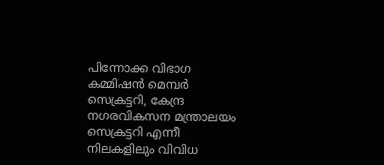പിന്നോക്ക വിഭാഗ കമ്മിഷൻ മെമ്പർ സെക്രട്ടറി, കേന്ദ്ര നഗരവികസന മന്ത്രാലയം സെക്രട്ടറി എന്നീ നിലകളിലും വിവിധ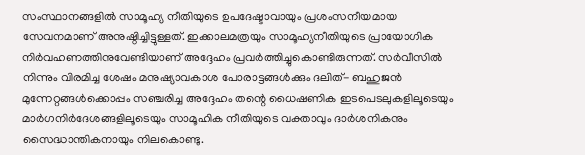സംസ്ഥാനങ്ങളിൽ സാമൂഹ്യ നീതിയുടെ ഉപദേഷ്ടാവായും പ്രശംസനീയമായ സേവനമാണ് അനുഷ്ഠിച്ചിട്ടുള്ളത്. ഇക്കാലമത്രയും സാമൂഹ്യനീതിയുടെ പ്രായോഗിക നിർവഹണത്തിനുവേണ്ടിയാണ് അദ്ദേഹം പ്രവർത്തിച്ചുകൊണ്ടിരുന്നത്. സർവീസിൽ നിന്നും വിരമിച്ച ശേഷം മനുഷ്യാവകാശ പോരാട്ടങ്ങൾക്കും ദലിത്- ബഹുജൻ മുന്നേറ്റങ്ങൾക്കൊപ്പം സഞ്ചരിച്ച അദ്ദേഹം തന്റെ ധൈഷണിക ഇടപെടലുകളിലൂടെയും മാർഗനിർദേശങ്ങളിലൂടെയും സാമൂഹിക നീതിയുടെ വക്താവും ദാർശനികനും സൈദ്ധാന്തികനായും നിലകൊണ്ടു.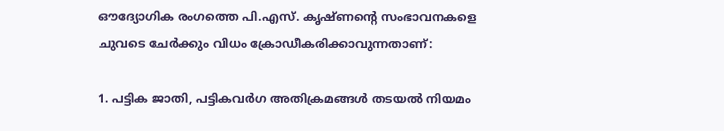ഔദ്യോഗിക രംഗത്തെ പി.എസ്. കൃഷ്ണന്റെ സംഭാവനകളെ ചുവടെ ചേർക്കും വിധം ക്രോഡീകരിക്കാവുന്നതാണ്‌:

1. പട്ടിക ജാതി, പട്ടികവർഗ അതിക്രമങ്ങൾ തടയൽ നിയമം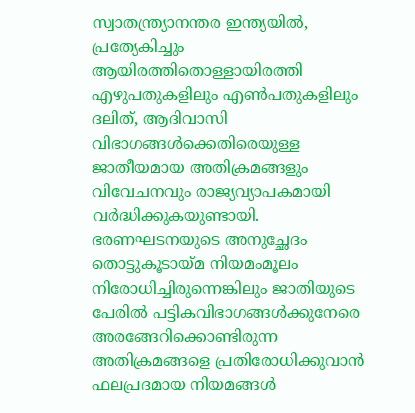സ്വാതന്ത്ര്യാനന്തര ഇന്ത്യയിൽ, പ്രത്യേകിച്ചും ആയിരത്തിതൊള്ളായിരത്തി എഴുപതുകളിലും എൺപതുകളിലും ദലിത്, ആദിവാസി വിഭാഗങ്ങൾക്കെതിരെയുള്ള ജാതീയമായ അതിക്രമങ്ങളും വിവേചനവും രാജ്യവ്യാപകമായി വർദ്ധിക്കുകയുണ്ടായി. ഭരണഘടനയുടെ അനുച്ഛേദം തൊട്ടുകൂടായ്മ നിയമംമൂലം നിരോധിച്ചിരുന്നെങ്കിലും ജാതിയുടെ പേരിൽ പട്ടികവിഭാഗങ്ങൾക്കുനേരെ അരങ്ങേറിക്കൊണ്ടിരുന്ന അതിക്രമങ്ങളെ പ്രതിരോധിക്കുവാൻ ഫലപ്രദമായ നിയമങ്ങൾ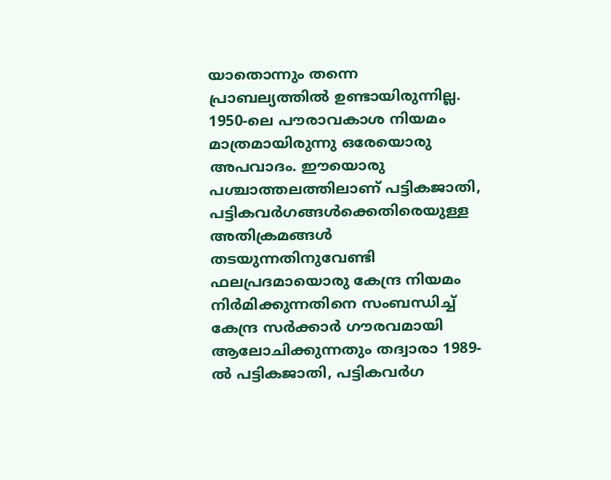യാതൊന്നും തന്നെ പ്രാബല്യത്തിൽ ഉണ്ടായിരുന്നില്ല. 1950-ലെ പൗരാവകാശ നിയമം മാത്രമായിരുന്നു ഒരേയൊരു അപവാദം. ഈയൊരു പശ്ചാത്തലത്തിലാണ് പട്ടികജാതി, പട്ടികവർഗങ്ങൾക്കെതിരെയുള്ള അതിക്രമങ്ങൾ തടയുന്നതിനുവേണ്ടി ഫലപ്രദമായൊരു കേന്ദ്ര നിയമം നിർമിക്കുന്നതിനെ സംബന്ധിച്ച് കേന്ദ്ര സർക്കാർ ഗൗരവമായി ആലോചിക്കുന്നതും തദ്വാരാ 1989-ൽ പട്ടികജാതി, പട്ടികവർഗ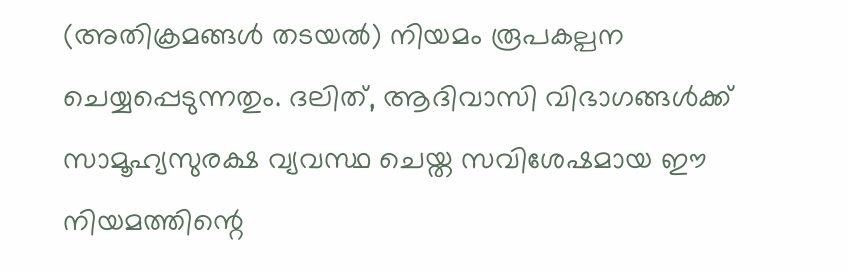(അതിക്രമങ്ങൾ തടയൽ) നിയമം രൂപകല്പന ചെയ്യപ്പെടുന്നതും. ദലിത്, ആദിവാസി വിഭാഗങ്ങൾക്ക് സാമൂഹ്യസുരക്ഷ വ്യവസ്ഥ ചെയ്ത സവിശേഷമായ ഈ നിയമത്തിന്റെ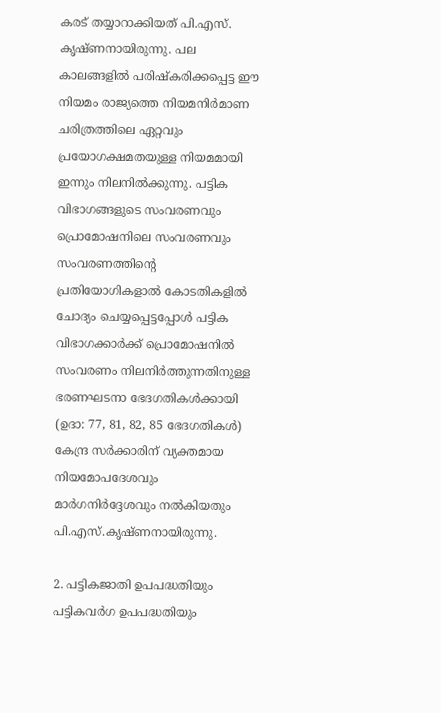കരട് തയ്യാറാക്കിയത് പി.എസ്. കൃഷ്ണനായിരുന്നു. പല കാലങ്ങളിൽ പരിഷ്കരിക്കപ്പെട്ട ഈ നിയമം രാജ്യത്തെ നിയമനിർമാണ ചരിത്രത്തിലെ ഏറ്റവും പ്രയോഗക്ഷമതയുള്ള നിയമമായി ഇന്നും നിലനിൽക്കുന്നു. പട്ടിക വിഭാഗങ്ങളുടെ സംവരണവും പ്രൊമോഷനിലെ സംവരണവും സംവരണത്തിന്റെ പ്രതിയോഗികളാൽ കോടതികളിൽ ചോദ്യം ചെയ്യപ്പെട്ടപ്പോൾ പട്ടിക വിഭാഗക്കാർക്ക് പ്രൊമോഷനിൽ സംവരണം നിലനിർത്തുന്നതിനുള്ള ഭരണഘടനാ ഭേദഗതികൾക്കായി (ഉദാ: 77, 81, 82, 85 ഭേദഗതികൾ) കേന്ദ്ര സർക്കാരിന് വ്യക്തമായ നിയമോപദേശവും മാർഗനിർദ്ദേശവും നൽകിയതും പി.എസ്.കൃഷ്ണനായിരുന്നു.

2. പട്ടികജാതി ഉപപദ്ധതിയും പട്ടികവർഗ ഉപപദ്ധതിയും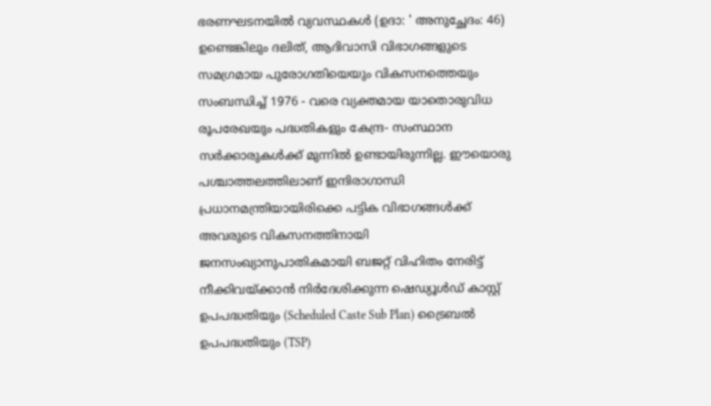ഭരണഘടനയിൽ വ്യവസ്ഥകൾ (ഉദാ: ' അനുച്ഛേദം: 46) ഉണ്ടെങ്കിലും ദലിത്, ആദിവാസി വിഭാഗങ്ങളുടെ സമഗ്രമായ പുരോഗതിയെയും വികസനത്തെയും സംബന്ധിച്ച് 1976 - വരെ വ്യക്തമായ യാതൊരുവിധ രൂപരേഖയും പദ്ധതികളും കേന്ദ്ര- സംസ്ഥാന സർക്കാരുകൾക്ക് മുന്നിൽ ഉണ്ടായിരുന്നില്ല. ഈയൊരു പശ്ചാത്തലത്തിലാണ് ഇന്ദിരാഗാന്ധി പ്രധാനമന്ത്രിയായിരിക്കെ പട്ടിക വിഭാഗങ്ങൾക്ക് അവരുടെ വികസനത്തിനായി ജനസംഖ്യാനുപാതികമായി ബജറ്റ് വിഹിതം നേരിട്ട് നീക്കിവയ്ക്കാൻ നിർദേശിക്കുന്ന ഷെഡ്യൂൾഡ് കാസ്റ്റ് ഉപപദ്ധതിയും (Scheduled Caste Sub Plan) ട്രൈബൽ ഉപപദ്ധതിയും (TSP)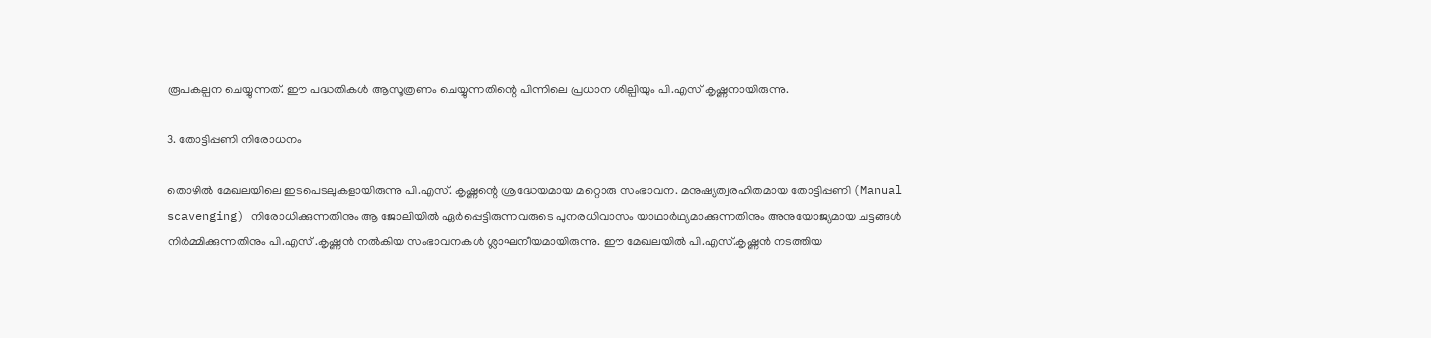രൂപകല്പന ചെയ്യുന്നത്. ഈ പദ്ധതികൾ ആസൂത്രണം ചെയ്യുന്നതിന്റെ പിന്നിലെ പ്രധാന ശില്പിയും പി.എസ് കൃഷ്ണനായിരുന്നു.

3. തോട്ടിപ്പണി നിരോധനം

തൊഴിൽ മേഖലയിലെ ഇടപെടലുകളായിരുന്നു പി.എസ്. കൃഷ്ണന്റെ ശ്രദ്ധേയമായ മറ്റൊരു സംഭാവന. മനുഷ്യത്വരഹിതമായ തോട്ടിപ്പണി (Manual scavenging) നിരോധിക്കുന്നതിനും ആ ജോലിയിൽ ഏർപ്പെട്ടിരുന്നവരുടെ പുനരധിവാസം യാഥാർഥ്യമാക്കുന്നതിനും അനുയോജ്യമായ ചട്ടങ്ങൾ നിർമ്മിക്കുന്നതിനും പി.എസ് .കൃഷ്ണൻ നൽകിയ സംഭാവനകൾ ശ്ലാഘനീയമായിരുന്നു. ഈ മേഖലയിൽ പി.എസ്.കൃഷ്ണൻ നടത്തിയ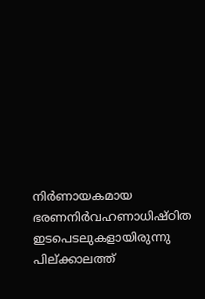നിർണായകമായ ഭരണനിർവഹണാധിഷ്ഠിത ഇടപെടലുകളായിരുന്നു പില്ക്കാലത്ത്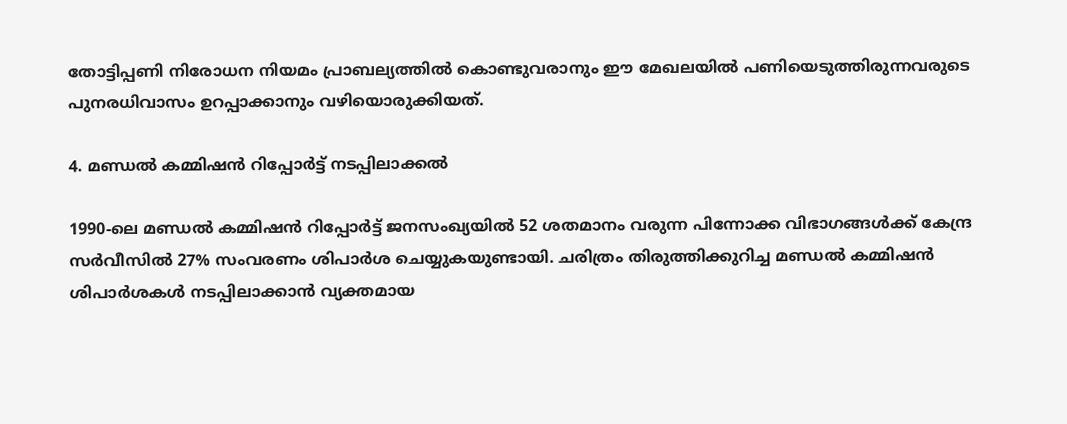തോട്ടിപ്പണി നിരോധന നിയമം പ്രാബല്യത്തിൽ കൊണ്ടുവരാനും ഈ മേഖലയിൽ പണിയെടുത്തിരുന്നവരുടെ പുനരധിവാസം ഉറപ്പാക്കാനും വഴിയൊരുക്കിയത്.

4. മണ്ഡൽ കമ്മിഷൻ റിപ്പോർട്ട് നടപ്പിലാക്കൽ

1990-ലെ മണ്ഡൽ കമ്മിഷൻ റിപ്പോർട്ട് ജനസംഖ്യയിൽ 52 ശതമാനം വരുന്ന പിന്നോക്ക വിഭാഗങ്ങൾക്ക് കേന്ദ്ര സർവീസിൽ 27% സംവരണം ശിപാർശ ചെയ്യുകയുണ്ടായി. ചരിത്രം തിരുത്തിക്കുറിച്ച മണ്ഡൽ കമ്മിഷൻ ശിപാർശകൾ നടപ്പിലാക്കാൻ വ്യക്തമായ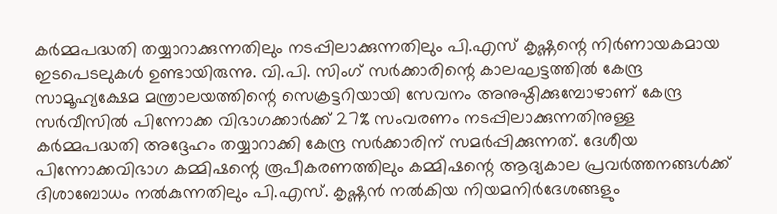കർമ്മപദ്ധതി തയ്യാറാക്കുന്നതിലും നടപ്പിലാക്കുന്നതിലും പി.എസ് കൃഷ്ണന്റെ നിർണായകമായ ഇടപെടലുകൾ ഉണ്ടായിരുന്നു. വി.പി. സിംഗ് സർക്കാരിന്റെ കാലഘട്ടത്തിൽ കേന്ദ്ര സാമൂഹ്യക്ഷേമ മന്ത്രാലയത്തിന്റെ സെക്രട്ടറിയായി സേവനം അനുഷ്ഠിക്കുമ്പോഴാണ് കേന്ദ്ര സർവീസിൽ പിന്നോക്ക വിഭാഗക്കാർക്ക് 27% സംവരണം നടപ്പിലാക്കുന്നതിനുള്ള കർമ്മപദ്ധതി അദ്ദേഹം തയ്യാറാക്കി കേന്ദ്ര സർക്കാരിന് സമർപ്പിക്കുന്നത്. ദേശീയ പിന്നോക്കവിഭാഗ കമ്മിഷന്റെ രൂപീകരണത്തിലും കമ്മിഷന്റെ ആദ്യകാല പ്രവർത്തനങ്ങൾക്ക് ദിശാബോധം നൽകുന്നതിലും പി.എസ്. കൃഷ്ണൻ നൽകിയ നിയമനിർദേശങ്ങളും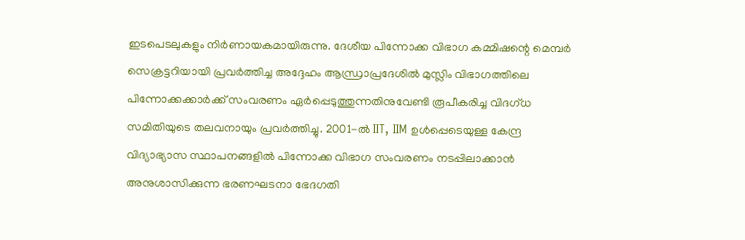ഇടപെടലുകളും നിർണായകമായിരുന്നു. ദേശീയ പിന്നോക്ക വിഭാഗ കമ്മിഷന്റെ മെമ്പർ സെക്രട്ടറിയായി പ്രവർത്തിച്ച അദ്ദേഹം ആന്ധ്രാപ്രദേശിൽ മുസ്ലിം വിഭാഗത്തിലെ പിന്നോക്കക്കാർക്ക് സംവരണം ഏർപ്പെടുത്തുന്നതിനുവേണ്ടി രൂപീകരിച്ച വിദഗ്ധ സമിതിയുടെ തലവനായും പ്രവർത്തിച്ചു. 2001-ൽ IIT, IIM ഉൾപ്പെടെയുള്ള കേന്ദ്ര വിദ്യാഭ്യാസ സ്ഥാപനങ്ങളിൽ പിന്നോക്ക വിഭാഗ സംവരണം നടപ്പിലാക്കാൻ അനുശാസിക്കുന്ന ഭരണഘടനാ ഭേദഗതി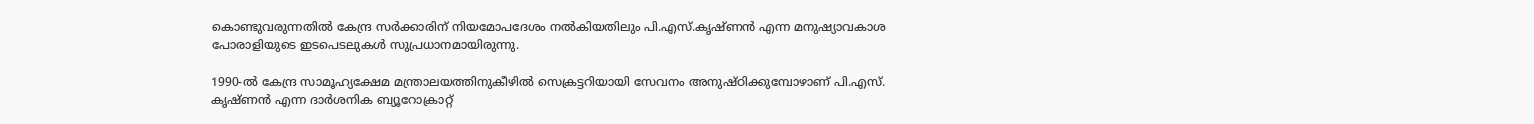കൊണ്ടുവരുന്നതിൽ കേന്ദ്ര സർക്കാരിന് നിയമോപദേശം നൽകിയതിലും പി.എസ്.കൃഷ്ണൻ എന്ന മനുഷ്യാവകാശ പോരാളിയുടെ ഇടപെടലുകൾ സുപ്രധാനമായിരുന്നു.

1990-ൽ കേന്ദ്ര സാമൂഹ്യക്ഷേമ മന്ത്രാലയത്തിനുകീഴിൽ സെക്രട്ടറിയായി സേവനം അനുഷ്ഠിക്കുമ്പോഴാണ് പി.എസ്. കൃഷ്ണൻ എന്ന ദാർശനിക ബ്യൂറോക്രാറ്റ്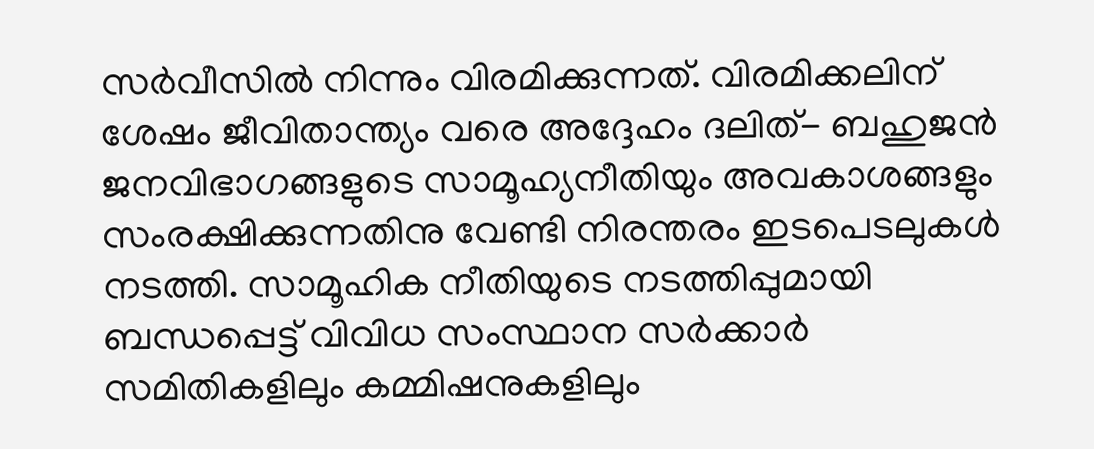സർവീസിൽ നിന്നും വിരമിക്കുന്നത്. വിരമിക്കലിന് ശേഷം ജീവിതാന്ത്യം വരെ അദ്ദേഹം ദലിത്- ബഹുജൻ ജനവിഭാഗങ്ങളുടെ സാമൂഹ്യനീതിയും അവകാശങ്ങളും സംരക്ഷിക്കുന്നതിനു വേണ്ടി നിരന്തരം ഇടപെടലുകൾ നടത്തി. സാമൂഹിക നീതിയുടെ നടത്തിപ്പുമായി ബന്ധപ്പെട്ട് വിവിധ സംസ്ഥാന സർക്കാർ സമിതികളിലും കമ്മിഷനുകളിലും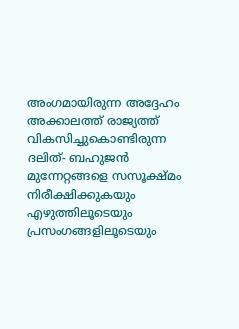അംഗമായിരുന്ന അദ്ദേഹം അക്കാലത്ത് രാജ്യത്ത് വികസിച്ചുകൊണ്ടിരുന്ന ദലിത്- ബഹുജൻ മുന്നേറ്റങ്ങളെ സസൂക്ഷ്മം നിരീക്ഷിക്കുകയും എഴുത്തിലൂടെയും പ്രസംഗങ്ങളിലൂടെയും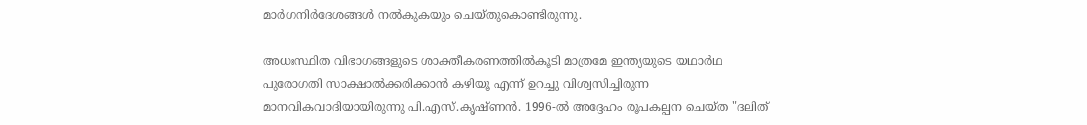മാർഗനിർദേശങ്ങൾ നൽകുകയും ചെയ്തുകൊണ്ടിരുന്നു.

അധഃസ്ഥിത വിഭാഗങ്ങളുടെ ശാക്തീകരണത്തിൽകൂടി മാത്രമേ ഇന്ത്യയുടെ യഥാർഥ പുരോഗതി സാക്ഷാൽക്കരിക്കാൻ കഴിയൂ എന്ന് ഉറച്ചു വിശ്വസിച്ചിരുന്ന മാനവികവാദിയായിരുന്നു പി.എസ്.കൃഷ്ണൻ. 1996-ൽ അദ്ദേഹം രൂപകല്പന ചെയ്ത "ദലിത്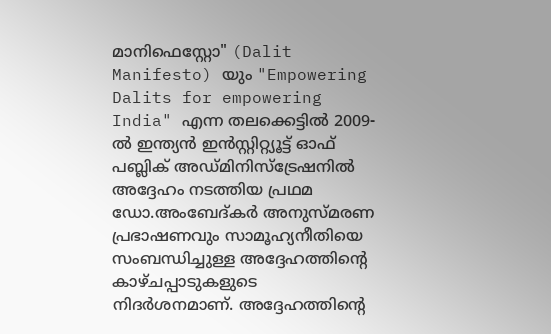മാനിഫെസ്റ്റോ" (Dalit Manifesto) യും "Empowering Dalits for empowering India" എന്ന തലക്കെട്ടിൽ 2009-ൽ ഇന്ത്യൻ ഇൻസ്റ്റിറ്റ്യൂട്ട് ഓഫ് പബ്ലിക് അഡ്മിനിസ്ട്രേഷനിൽ അദ്ദേഹം നടത്തിയ പ്രഥമ ഡോ.അംബേദ്കർ അനുസ്മരണ പ്രഭാഷണവും സാമൂഹ്യനീതിയെ സംബന്ധിച്ചുള്ള അദ്ദേഹത്തിന്റെ കാഴ്ചപ്പാടുകളുടെ നിദർശനമാണ്. അദ്ദേഹത്തിന്റെ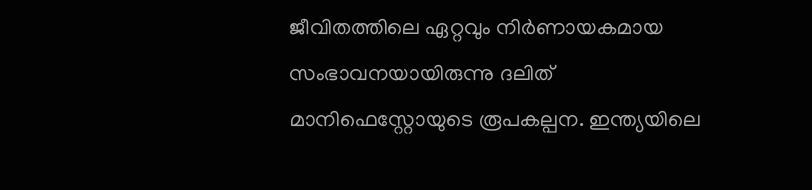ജീവിതത്തിലെ ഏറ്റവും നിർണായകമായ സംഭാവനയായിരുന്നു ദലിത് മാനിഫെസ്റ്റോയുടെ രൂപകല്പന. ഇന്ത്യയിലെ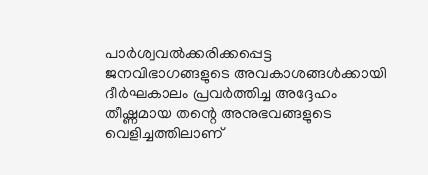പാർശ്വവൽക്കരിക്കപ്പെട്ട ജനവിഭാഗങ്ങളുടെ അവകാശങ്ങൾക്കായി ദീർഘകാലം പ്രവർത്തിച്ച അദ്ദേഹം തീഷ്ണമായ തന്റെ അനുഭവങ്ങളുടെ വെളിച്ചത്തിലാണ്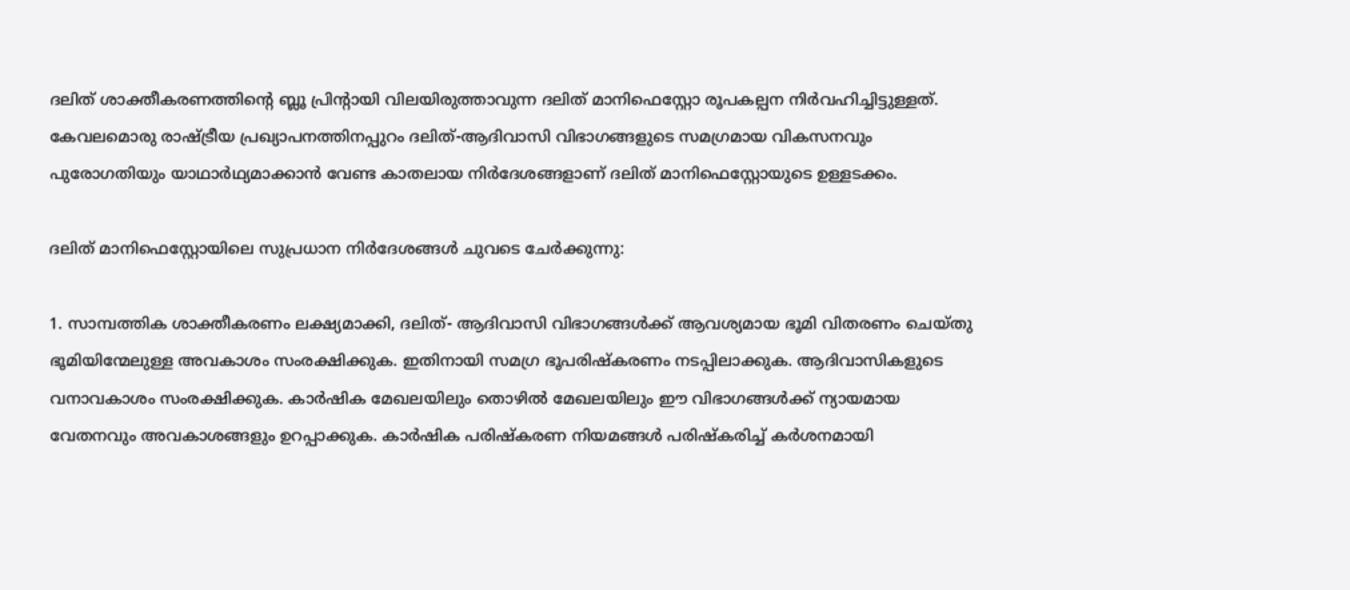ദലിത് ശാക്തീകരണത്തിന്റെ ബ്ലൂ പ്രിന്റായി വിലയിരുത്താവുന്ന ദലിത് മാനിഫെസ്റ്റോ രൂപകല്പന നിർവഹിച്ചിട്ടുള്ളത്. കേവലമൊരു രാഷ്ട്രീയ പ്രഖ്യാപനത്തിനപ്പുറം ദലിത്-ആദിവാസി വിഭാഗങ്ങളുടെ സമഗ്രമായ വികസനവും പുരോഗതിയും യാഥാർഥ്യമാക്കാൻ വേണ്ട കാതലായ നിർദേശങ്ങളാണ് ദലിത് മാനിഫെസ്റ്റോയുടെ ഉള്ളടക്കം.

ദലിത് മാനിഫെസ്റ്റോയിലെ സുപ്രധാന നിർദേശങ്ങൾ ചുവടെ ചേർക്കുന്നു:

1. സാമ്പത്തിക ശാക്തീകരണം ലക്ഷ്യമാക്കി, ദലിത്- ആദിവാസി വിഭാഗങ്ങൾക്ക് ആവശ്യമായ ഭൂമി വിതരണം ചെയ്തു ഭൂമിയിന്മേലുള്ള അവകാശം സംരക്ഷിക്കുക. ഇതിനായി സമഗ്ര ഭൂപരിഷ്കരണം നടപ്പിലാക്കുക. ആദിവാസികളുടെ വനാവകാശം സംരക്ഷിക്കുക. കാർഷിക മേഖലയിലും തൊഴിൽ മേഖലയിലും ഈ വിഭാഗങ്ങൾക്ക് ന്യായമായ വേതനവും അവകാശങ്ങളും ഉറപ്പാക്കുക. കാർഷിക പരിഷ്കരണ നിയമങ്ങൾ പരിഷ്കരിച്ച് കർശനമായി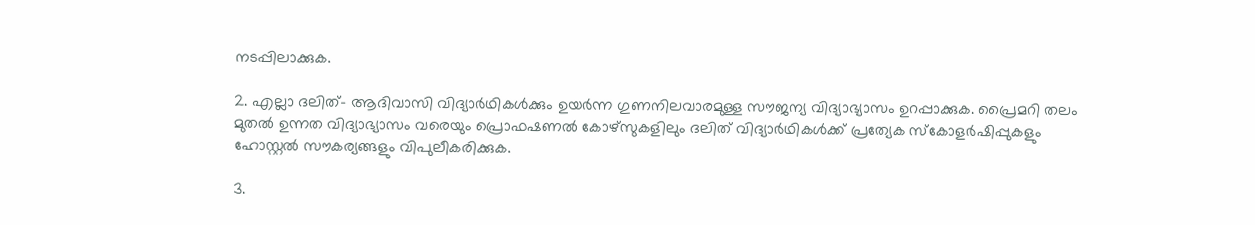നടപ്പിലാക്കുക.

2. എല്ലാ ദലിത്- ആദിവാസി വിദ്യാർഥികൾക്കും ഉയർന്ന ഗുണനിലവാരമുള്ള സൗജന്യ വിദ്യാഭ്യാസം ഉറപ്പാക്കുക. പ്രൈമറി തലം മുതൽ ഉന്നത വിദ്യാഭ്യാസം വരെയും പ്രൊഫഷണൽ കോഴ്സുകളിലും ദലിത് വിദ്യാർഥികൾക്ക് പ്രത്യേക സ്കോളർഷിപ്പുകളും ഹോസ്റ്റൽ സൗകര്യങ്ങളും വിപുലീകരിക്കുക.

3.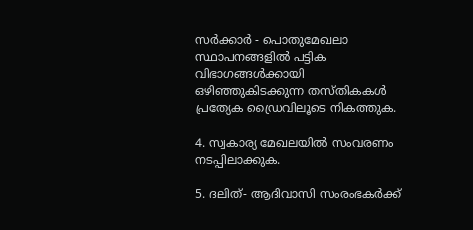സർക്കാർ - പൊതുമേഖലാ സ്ഥാപനങ്ങളിൽ പട്ടിക വിഭാഗങ്ങൾക്കായി ഒഴിഞ്ഞുകിടക്കുന്ന തസ്തികകൾ പ്രത്യേക ഡ്രൈവിലൂടെ നികത്തുക.

4. സ്വകാര്യ മേഖലയിൽ സംവരണം നടപ്പിലാക്കുക.

5. ദലിത്- ആദിവാസി സംരംഭകർക്ക്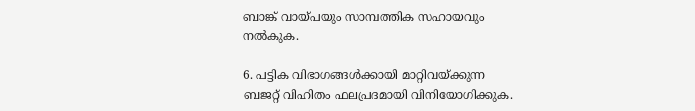ബാങ്ക് വായ്പയും സാമ്പത്തിക സഹായവും നൽകുക.

6. പട്ടിക വിഭാഗങ്ങൾക്കായി മാറ്റിവയ്ക്കുന്ന ബജറ്റ് വിഹിതം ഫലപ്രദമായി വിനിയോഗിക്കുക.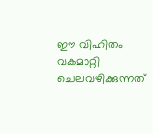ഈ വിഹിതം വകമാറ്റി ചെലവഴിക്കുന്നത്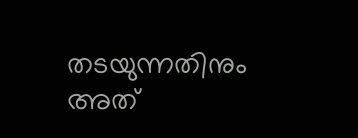തടയുന്നതിനും അത്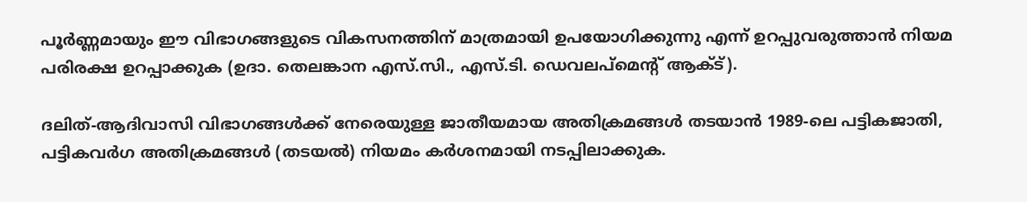പൂർണ്ണമായും ഈ വിഭാഗങ്ങളുടെ വികസനത്തിന് മാത്രമായി ഉപയോഗിക്കുന്നു എന്ന് ഉറപ്പുവരുത്താൻ നിയമ പരിരക്ഷ ഉറപ്പാക്കുക (ഉദാ. തെലങ്കാന എസ്.സി., എസ്.ടി. ഡെവലപ്‌മെന്റ് ആക്ട്).

ദലിത്-ആദിവാസി വിഭാഗങ്ങൾക്ക് നേരെയുള്ള ജാതീയമായ അതിക്രമങ്ങൾ തടയാൻ 1989-ലെ പട്ടികജാതി, പട്ടികവർഗ അതിക്രമങ്ങൾ (തടയൽ) നിയമം കർശനമായി നടപ്പിലാക്കുക.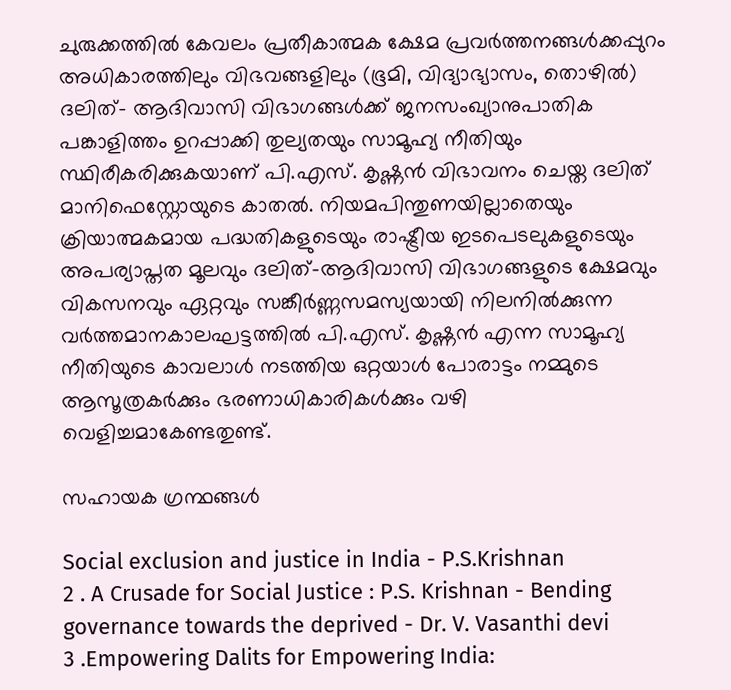ചുരുക്കത്തിൽ കേവലം പ്രതീകാത്മക ക്ഷേമ പ്രവർത്തനങ്ങൾക്കപ്പുറം അധികാരത്തിലും വിഭവങ്ങളിലും (ഭൂമി, വിദ്യാഭ്യാസം, തൊഴിൽ) ദലിത്- ആദിവാസി വിഭാഗങ്ങൾക്ക് ജനസംഖ്യാനുപാതിക പങ്കാളിത്തം ഉറപ്പാക്കി തുല്യതയും സാമൂഹ്യ നീതിയും സ്ഥിരീകരിക്കുകയാണ് പി.എസ്. കൃഷ്ണൻ വിഭാവനം ചെയ്ത ദലിത് മാനിഫെസ്റ്റോയുടെ കാതൽ. നിയമപിന്തുണയില്ലാതെയും ക്രിയാത്മകമായ പദ്ധതികളുടെയും രാഷ്ട്രീയ ഇടപെടലുകളുടെയും അപര്യാപ്തത മൂലവും ദലിത്-ആദിവാസി വിഭാഗങ്ങളുടെ ക്ഷേമവും വികസനവും ഏറ്റവും സങ്കീർണ്ണസമസ്യയായി നിലനിൽക്കുന്ന വർത്തമാനകാലഘട്ടത്തിൽ പി.എസ്. കൃഷ്ണൻ എന്ന സാമൂഹ്യ നീതിയുടെ കാവലാൾ നടത്തിയ ഒറ്റയാൾ പോരാട്ടം നമ്മുടെ ആസൂത്രകർക്കും ഭരണാധികാരികൾക്കും വഴി വെളിച്ചമാകേണ്ടതുണ്ട്.

സഹായക ഗ്രന്ഥങ്ങൾ

Social exclusion and justice in India - P.S.Krishnan
2 . A Crusade for Social Justice : P.S. Krishnan - Bending governance towards the deprived - Dr. V. Vasanthi devi
3 .Empowering Dalits for Empowering India: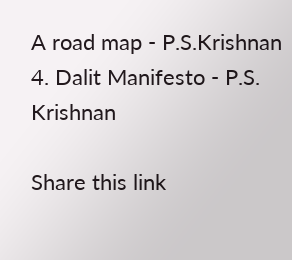A road map - P.S.Krishnan
4. Dalit Manifesto - P.S. Krishnan

Share this link